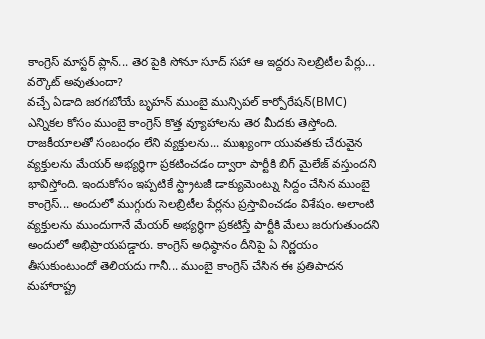కాంగ్రెస్ మాస్టర్ ప్లాన్... తెర పైకి సోనూ సూద్ సహా ఆ ఇద్దరు సెలబ్రిటీల పేర్లు... వర్కౌట్ అవుతుందా?
వచ్చే ఏడాది జరగబోయే బృహన్ ముంబై మున్సిపల్ కార్పోరేషన్(BMC) ఎన్నికల కోసం ముంబై కాంగ్రెస్ కొత్త వ్యూహాలను తెర మీదకు తెస్తోంది. రాజకీయాలతో సంబంధం లేని వ్యక్తులను... ముఖ్యంగా యువతకు చేరువైన వ్యక్తులను మేయర్ అభ్యర్థిగా ప్రకటించడం ద్వారా పార్టీకి బిగ్ మైలేజ్ వస్తుందని భావిస్తోంది. ఇందుకోసం ఇప్పటికే స్ట్రాటజీ డాక్యుమెంట్ను సిద్దం చేసిన ముంబై కాంగ్రెస్... అందులో ముగ్గురు సెలబ్రిటీల పేర్లను ప్రస్తావించడం విశేషం. అలాంటి వ్యక్తులను ముందుగానే మేయర్ అభ్యర్థిగా ప్రకటిస్తే పార్టీకి మేలు జరుగుతుందని అందులో అభిప్రాయపడ్డారు. కాంగ్రెస్ అధిష్ఠానం దీనిపై ఏ నిర్ణయం తీసుకుంటుందో తెలియదు గానీ... ముంబై కాంగ్రెస్ చేసిన ఈ ప్రతిపాదన మహారాష్ట్ర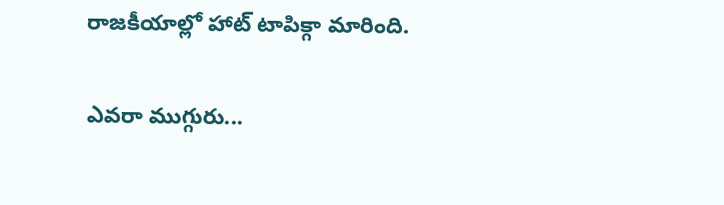రాజకీయాల్లో హాట్ టాపిక్గా మారింది.

ఎవరా ముగ్గురు...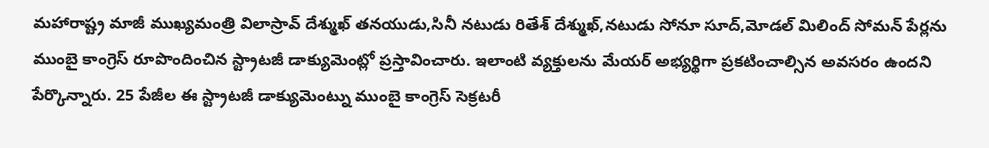మహారాష్ట్ర మాజీ ముఖ్యమంత్రి విలాస్రావ్ దేశ్ముఖ్ తనయుడు,సినీ నటుడు రితేశ్ దేశ్ముఖ్,నటుడు సోనూ సూద్,మోడల్ మిలింద్ సోమన్ పేర్లను ముంబై కాంగ్రెస్ రూపొందించిన స్ట్రాటజీ డాక్యుమెంట్లో ప్రస్తావించారు. ఇలాంటి వ్యక్తులను మేయర్ అభ్యర్థిగా ప్రకటించాల్సిన అవసరం ఉందని పేర్కొన్నారు. 25 పేజీల ఈ స్ట్రాటజీ డాక్యుమెంట్ను ముంబై కాంగ్రెస్ సెక్రటరీ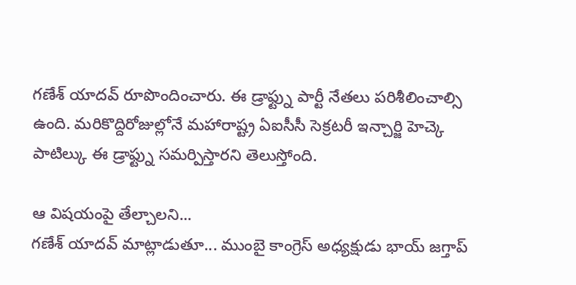గణేశ్ యాదవ్ రూపొందించారు. ఈ డ్రాఫ్ట్ను పార్టీ నేతలు పరిశీలించాల్సి ఉంది. మరికొద్దిరోజుల్లోనే మహారాష్ట్ర ఏఐసీసీ సెక్రటరీ ఇన్చార్జి హెచ్కె పాటిల్కు ఈ డ్రాఫ్ట్ను సమర్పిస్తారని తెలుస్తోంది.

ఆ విషయంపై తేల్చాలని...
గణేశ్ యాదవ్ మాట్లాడుతూ... ముంబై కాంగ్రెస్ అధ్యక్షుడు భాయ్ జగ్తాప్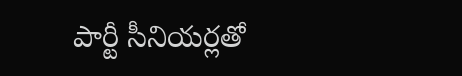పార్టీ సీనియర్లతో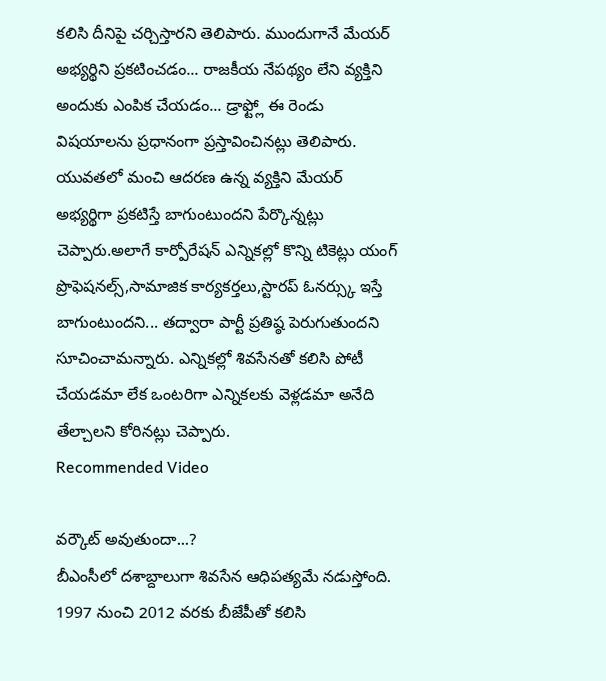కలిసి దీనిపై చర్చిస్తారని తెలిపారు. ముందుగానే మేయర్ అభ్యర్థిని ప్రకటించడం... రాజకీయ నేపథ్యం లేని వ్యక్తిని అందుకు ఎంపిక చేయడం... డ్రాఫ్ట్లో ఈ రెండు విషయాలను ప్రధానంగా ప్రస్తావించినట్లు తెలిపారు. యువతలో మంచి ఆదరణ ఉన్న వ్యక్తిని మేయర్ అభ్యర్థిగా ప్రకటిస్తే బాగుంటుందని పేర్కొన్నట్లు చెప్పారు.అలాగే కార్పోరేషన్ ఎన్నికల్లో కొన్ని టికెట్లు యంగ్ ప్రొఫెషనల్స్,సామాజిక కార్యకర్తలు,స్టారప్ ఓనర్స్కు ఇస్తే బాగుంటుందని... తద్వారా పార్టీ ప్రతిష్ఠ పెరుగుతుందని సూచించామన్నారు. ఎన్నికల్లో శివసేనతో కలిసి పోటీ చేయడమా లేక ఒంటరిగా ఎన్నికలకు వెళ్లడమా అనేది తేల్చాలని కోరినట్లు చెప్పారు.
Recommended Video

వర్కౌట్ అవుతుందా...?
బీఎంసీలో దశాబ్దాలుగా శివసేన ఆధిపత్యమే నడుస్తోంది. 1997 నుంచి 2012 వరకు బీజేపీతో కలిసి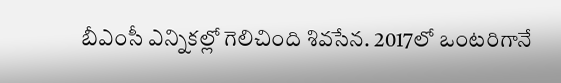బీఎంసీ ఎన్నికల్లో గెలిచింది శివసేన. 2017లో ఒంటరిగానే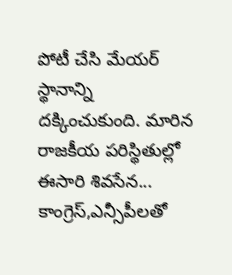పోటీ చేసి మేయర్ స్థానాన్ని దక్కించుకుంది. మారిన రాజకీయ పరిస్థితుల్లో ఈసారి శివసేన... కాంగ్రెస్,ఎన్సీపీలతో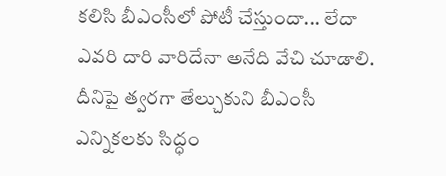కలిసి బీఎంసీలో పోటీ చేస్తుందా... లేదా ఎవరి దారి వారిదేనా అనేది వేచి చూడాలి. దీనిపై త్వరగా తేల్చుకుని బీఎంసీ ఎన్నికలకు సిద్ధం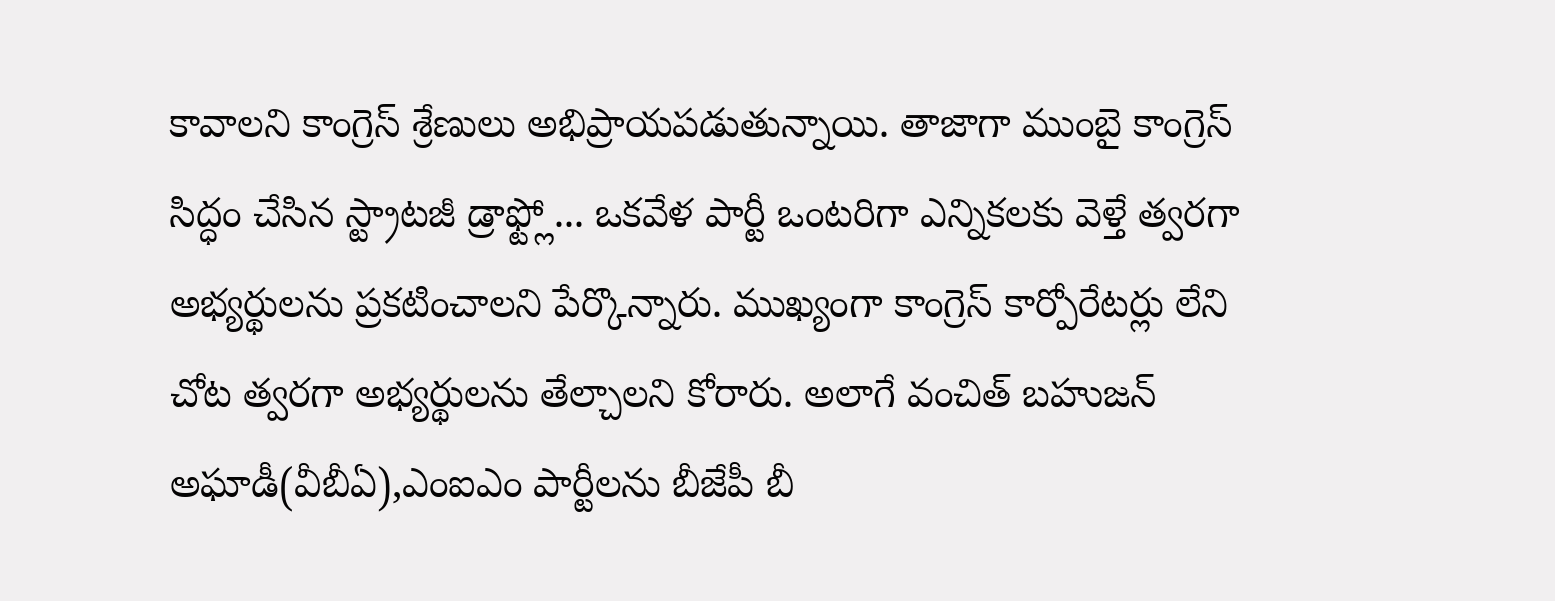కావాలని కాంగ్రెస్ శ్రేణులు అభిప్రాయపడుతున్నాయి. తాజాగా ముంబై కాంగ్రెస్ సిద్ధం చేసిన స్ట్రాటజీ డ్రాఫ్ట్లో... ఒకవేళ పార్టీ ఒంటరిగా ఎన్నికలకు వెళ్తే త్వరగా అభ్యర్థులను ప్రకటించాలని పేర్కొన్నారు. ముఖ్యంగా కాంగ్రెస్ కార్పోరేటర్లు లేని చోట త్వరగా అభ్యర్థులను తేల్చాలని కోరారు. అలాగే వంచిత్ బహుజన్ అఘాడీ(వీబీఏ),ఎంఐఎం పార్టీలను బీజేపీ బీ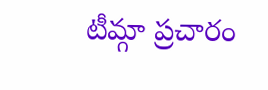టీమ్గా ప్రచారం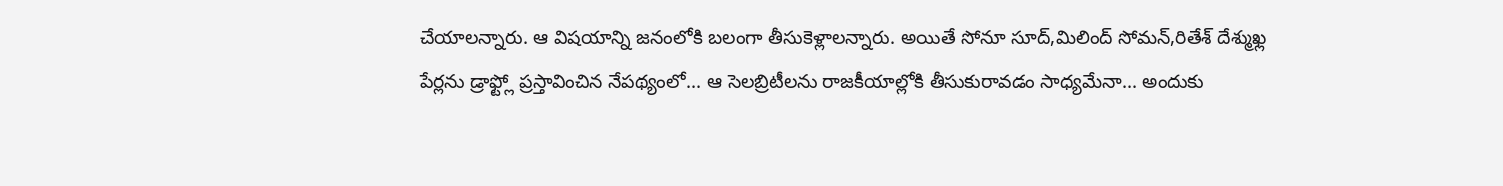చేయాలన్నారు. ఆ విషయాన్ని జనంలోకి బలంగా తీసుకెళ్లాలన్నారు. అయితే సోనూ సూద్,మిలింద్ సోమన్,రితేశ్ దేశ్ముఖ్ల పేర్లను డ్రాఫ్ట్లో ప్రస్తావించిన నేపథ్యంలో... ఆ సెలబ్రిటీలను రాజకీయాల్లోకి తీసుకురావడం సాధ్యమేనా... అందుకు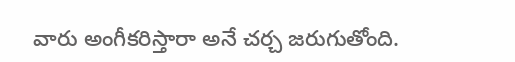వారు అంగీకరిస్తారా అనే చర్చ జరుగుతోంది.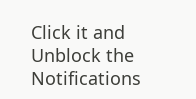Click it and Unblock the Notifications